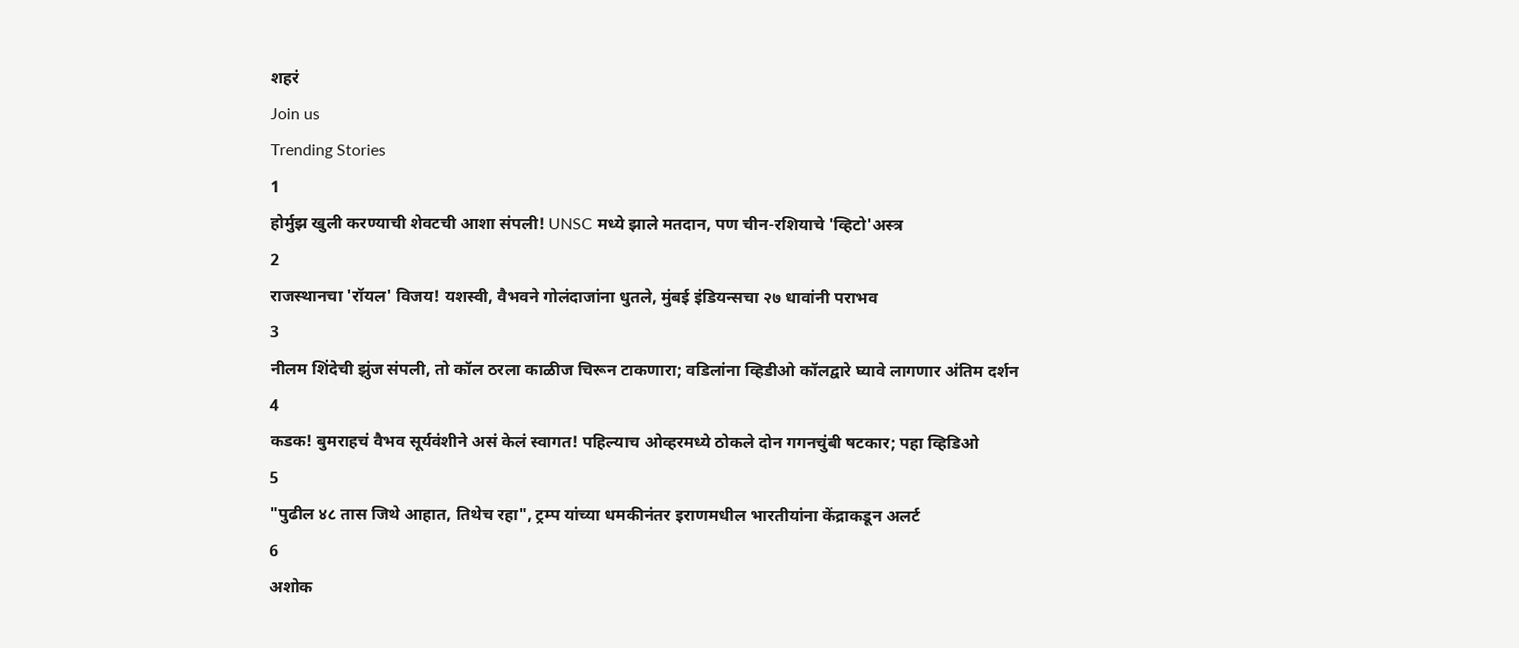शहरं
Join us
Trending Stories
1
होर्मुझ खुली करण्याची शेवटची आशा संपली! UNSC मध्ये झाले मतदान, पण चीन-रशियाचे 'व्हिटो'अस्त्र
2
राजस्थानचा 'रॉयल' विजय! यशस्वी, वैभवने गोलंदाजांना धुतले, मुंबई इंडियन्सचा २७ धावांनी पराभव
3
नीलम शिंदेची झुंज संपली, तो कॉल ठरला काळीज चिरून टाकणारा; वडिलांना व्हिडीओ कॉलद्वारे घ्यावे लागणार अंतिम दर्शन
4
कडक! बुमराहचं वैभव सूर्यवंशीने असं केलं स्वागत! पहिल्याच ओव्हरमध्ये ठोकले दोन गगनचुंबी षटकार; पहा व्हिडिओ
5
"पुढील ४८ तास जिथे आहात, तिथेच रहा", ट्रम्प यांच्या धमकीनंतर इराणमधील भारतीयांना केंद्राकडून अलर्ट
6
अशोक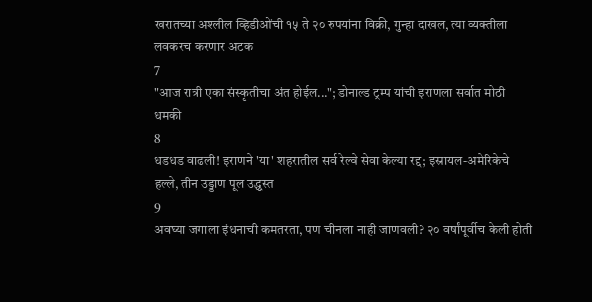खरातच्या अश्लील व्हिडीओंची १५ ते २० रुपयांना विक्री, गुन्हा दाखल, त्या व्यक्तीला लवकरच करणार अटक
7
"आज रात्री एका संस्कृतीचा अंत होईल..."; डोनाल्ड ट्रम्प यांची इराणला सर्वात मोठी धमकी
8
धडधड वाढली! इराणने 'या' शहरातील सर्व रेल्वे सेवा केल्या रद्द; इस्रायल-अमेरिकेचे हल्ले, तीन उड्डाण पूल उद्ध्वस्त
9
अवघ्या जगाला इंधनाची कमतरता, पण चीनला नाही जाणवली? २० वर्षांपूर्वीच केली होती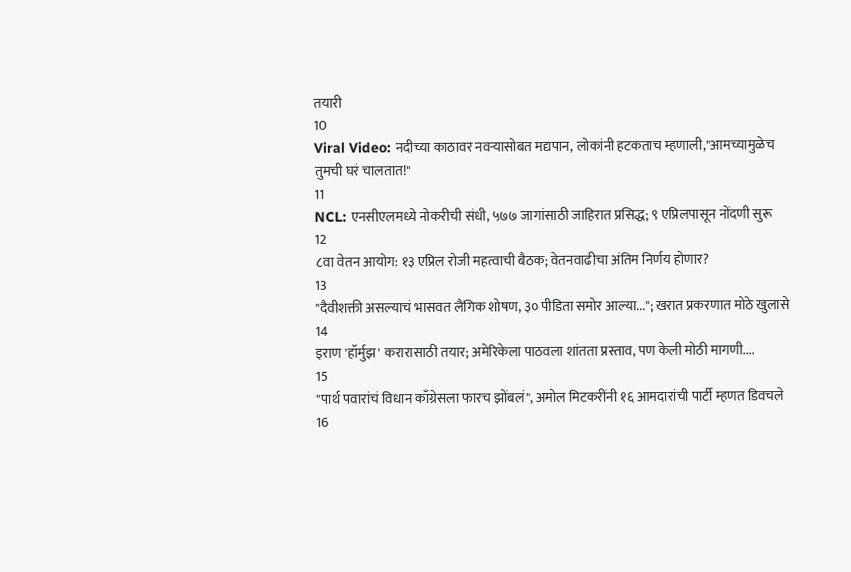तयारी
10
Viral Video: नदीच्या काठावर नवऱ्यासोबत मद्यपान, लोकांनी हटकताच म्हणाली,"आमच्यामुळेच तुमची घरं चालतात!"
11
NCL: एनसीएलमध्ये नोकरीची संधी, ५७७ जागांसाठी जाहिरात प्रसिद्ध; ९ एप्रिलपासून नोंदणी सुरू
12
८वा वेतन आयोग: १३ एप्रिल रोजी महत्वाची बैठक; वेतनवाढीचा अंतिम निर्णय होणार?
13
"दैवीशक्ती असल्याचं भासवत लैंगिक शोषण, ३० पीडिता समोर आल्या..."; खरात प्रकरणात मोठे खुलासे
14
इराण 'हॉर्मुझ' करारासाठी तयार; अमेरिकेला पाठवला शांतता प्रस्ताव, पण केली मोठी मागणी....
15
"पार्थ पवारांचं विधान काँग्रेसला फारच झोंबलं", अमोल मिटकरींनी १६ आमदारांची पार्टी म्हणत डिवचले
16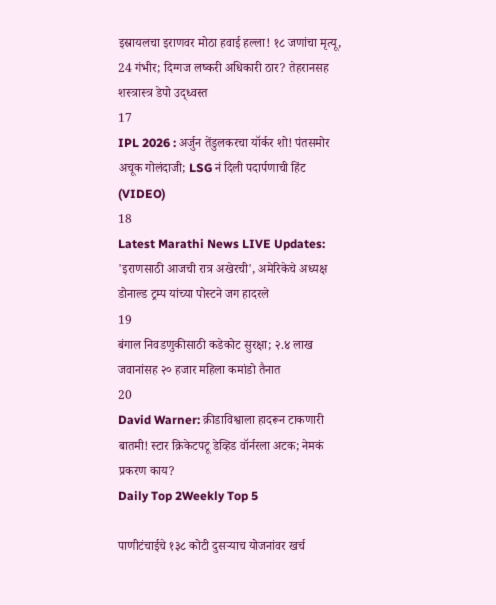इस्रायलचा इराणवर मोठा हवाई हल्ला! १८ जणांचा मृत्यू, 24 गंभीर; दिग्गज लष्करी अधिकारी ठार? तेहरानसह शस्त्रास्त्र डेपो उद्ध्वस्त
17
IPL 2026 : अर्जुन तेंडुलकरचा यॉर्कर शो! पंतसमोर अचूक गोलंदाजी; LSG नं दिली पदार्पणाची हिंट (VIDEO)
18
Latest Marathi News LIVE Updates: 'इराणसाठी आजची रात्र अखेरची', अमेरिकेचे अध्यक्ष डोनाल्ड ट्रम्प यांच्या पोस्टने जग हादरले
19
बंगाल निवडणुकीसाठी कडेकोट सुरक्षा; २.४ लाख जवानांसह २० हजार महिला कमांडो तैनात
20
David Warner: क्रीडाविश्वाला हादरून टाकणारी बातमी! स्टार क्रिकेटपटू डेव्हिड वॉर्नरला अटक; नेमकं प्रकरण काय?
Daily Top 2Weekly Top 5

पाणीटंचाईचे १३८ कोटी दुसऱ्याच योजनांवर खर्च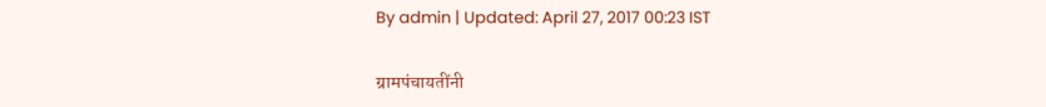By admin | Updated: April 27, 2017 00:23 IST

ग्रामपंचायतींनी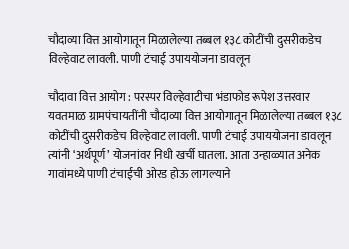चौदाव्या वित्त आयोगातून मिळालेल्या तब्बल १३८ कोटींची दुसरीकडेच विल्हेवाट लावली. पाणी टंचाई उपाययोजना डावलून

चौदावा वित्त आयोग : परस्पर विल्हेवाटीचा भंडाफोड रूपेश उत्तरवार   यवतमाळ ग्रामपंचायतींनी चौदाव्या वित्त आयोगातून मिळालेल्या तब्बल १३८ कोटींची दुसरीकडेच विल्हेवाट लावली. पाणी टंचाई उपाययोजना डावलून त्यांनी ‘अर्थपूर्ण’ योजनांवर निधी खर्ची घातला. आता उन्हाळ्यात अनेक गावांमध्ये पाणी टंचाईची ओरड होऊ लागल्याने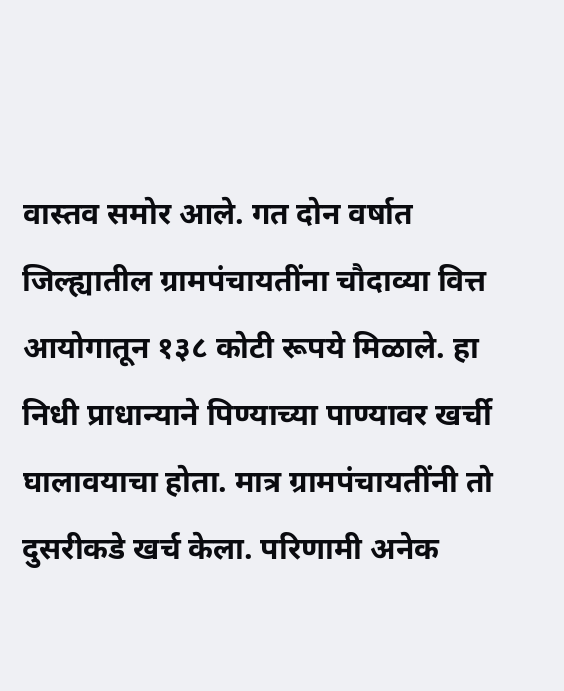वास्तव समोर आले. गत दोन वर्षात जिल्ह्यातील ग्रामपंचायतींना चौदाव्या वित्त आयोगातून १३८ कोटी रूपये मिळाले. हा निधी प्राधान्याने पिण्याच्या पाण्यावर खर्ची घालावयाचा होता. मात्र ग्रामपंचायतींनी तो दुसरीकडे खर्च केला. परिणामी अनेक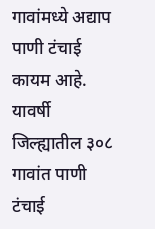गावांमध्ये अद्याप पाणी टंचाई कायम आहे. यावर्षी जिल्ह्यातील ३०८ गावांत पाणी टंचाई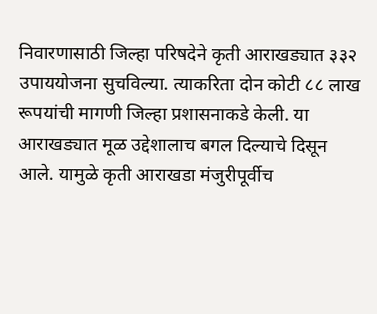निवारणासाठी जिल्हा परिषदेने कृती आराखड्यात ३३२ उपाययोजना सुचविल्या. त्याकरिता दोन कोटी ८८ लाख रूपयांची मागणी जिल्हा प्रशासनाकडे केली. या आराखड्यात मूळ उद्देशालाच बगल दिल्याचे दिसून आले. यामुळे कृती आराखडा मंजुरीपूर्वीच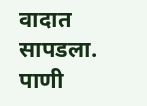वादात सापडला. पाणी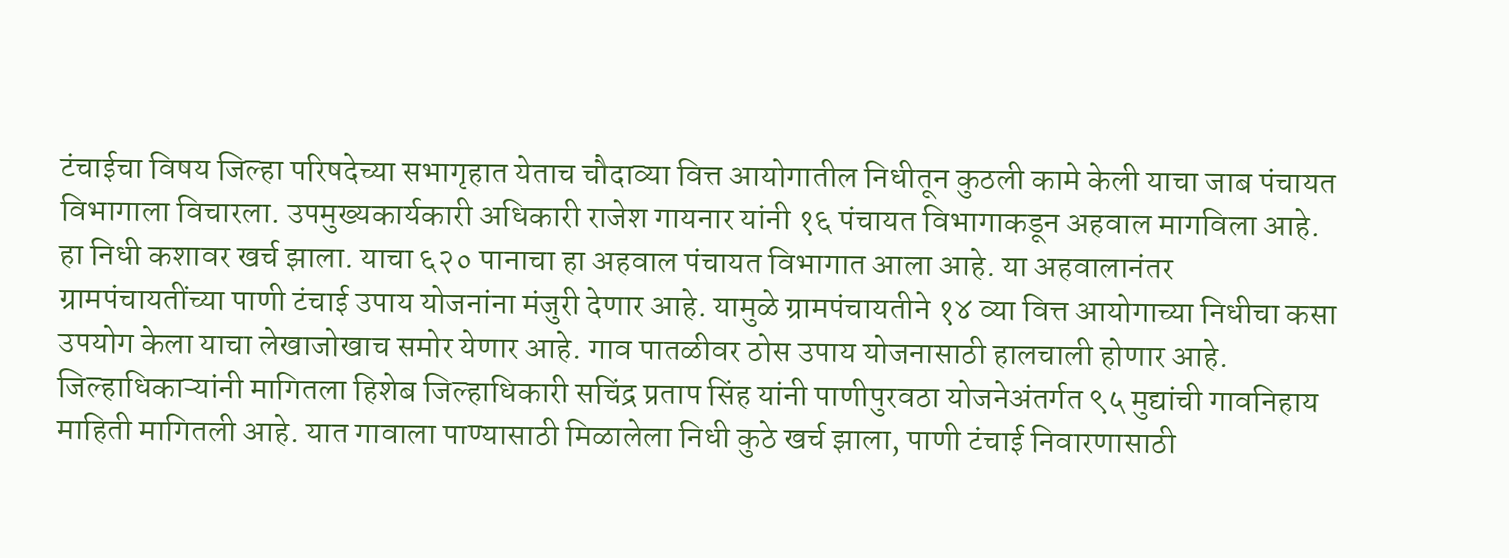टंचाईचा विषय जिल्हा परिषदेच्या सभागृहात येताच चौदाव्या वित्त आयोगातील निधीतून कुठली कामे केली याचा जाब पंचायत विभागाला विचारला. उपमुख्यकार्यकारी अधिकारी राजेश गायनार यांनी १६ पंचायत विभागाकडून अहवाल मागविला आहे. हा निधी कशावर खर्च झाला. याचा ६२० पानाचा हा अहवाल पंचायत विभागात आला आहे. या अहवालानंतर ग्रामपंचायतींच्या पाणी टंचाई उपाय योजनांना मंजुरी देणार आहे. यामुळे ग्रामपंचायतीने १४ व्या वित्त आयोगाच्या निधीचा कसा उपयोग केला याचा लेखाजोखाच समोर येणार आहे. गाव पातळीवर ठोस उपाय योजनासाठी हालचाली होणार आहे. जिल्हाधिकाऱ्यांनी मागितला हिशेब जिल्हाधिकारी सचिंद्र प्रताप सिंह यांनी पाणीपुरवठा योजनेअंतर्गत ९५ मुद्यांची गावनिहाय माहिती मागितली आहे. यात गावाला पाण्यासाठी मिळालेला निधी कुठे खर्च झाला, पाणी टंचाई निवारणासाठी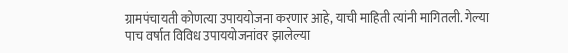ग्रामपंचायती कोणत्या उपाययोजना करणार आहे, याची माहिती त्यांनी मागितली. गेल्या पाच वर्षात विविध उपाययोजनांवर झालेल्या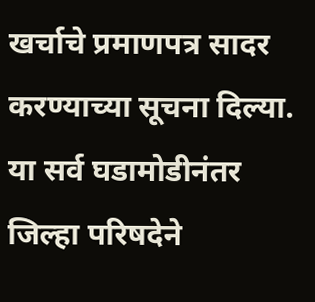खर्चाचे प्रमाणपत्र सादर करण्याच्या सूचना दिल्या. या सर्व घडामोडीनंतर जिल्हा परिषदेने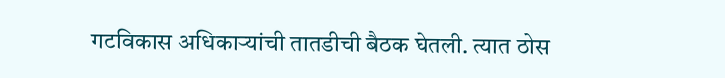गटविकास अधिकाऱ्यांची तातडीची बैठक घेतली. त्यात ठोस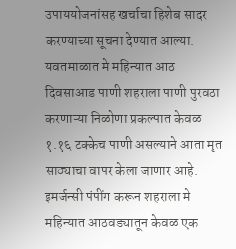उपाययोजनांसह खर्चाचा हिशेब सादर करण्याच्या सूचना देण्यात आल्या. यवतमाळात मे महिन्यात आठ दिवसाआड पाणी शहराला पाणी पुरवठा करणाऱ्या निळोणा प्रकल्पात केवळ १.१६ टक्केच पाणी असल्याने आता मृत साठ्याचा वापर केला जाणार आहे. इमर्जन्सी पंपींग करून शहराला मे महिन्यात आठवड्यातून केवळ एक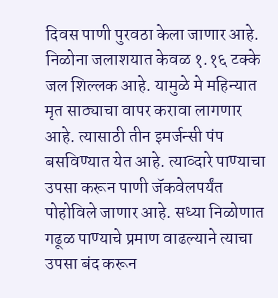दिवस पाणी पुरवठा केला जाणार आहे. निळोना जलाशयात केवळ १.१६ टक्के जल शिल्लक आहे. यामुळे मे महिन्यात मृत साठ्याचा वापर करावा लागणार आहे. त्यासाठी तीन इमर्जन्सी पंप बसविण्यात येत आहे. त्याव्दारे पाण्याचा उपसा करून पाणी जॅकवेलपर्यंत पोहोविले जाणार आहे. सध्या निळोणात गढूळ पाण्याचे प्रमाण वाढल्याने त्याचा उपसा बंद करून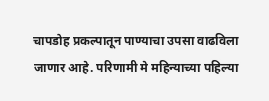चापडोह प्रकल्पातून पाण्याचा उपसा वाढविला जाणार आहे. परिणामी मे महिन्याच्या पहिल्या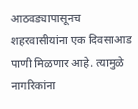आठवड्यापासूनच शहरवासीयांना एक दिवसाआड पाणी मिळणार आहे. त्यामुळे नागरिकांना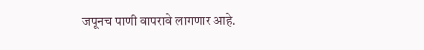जपूनच पाणी वापरावे लागणार आहे.